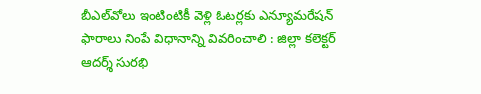బీఎల్‌వోలు ఇంటింటికీ వెళ్లి ఓటర్లకు ఎన్యూమరేషన్ ఫారాలు నింపే విధానాన్ని వివరించాలి : జిల్లా కలెక్టర్ ఆదర్శ్ సురభి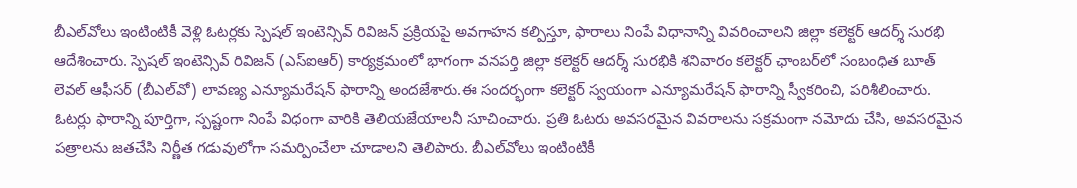బీఎల్‌వోలు ఇంటింటికీ వెళ్లి ఓటర్లకు స్పెషల్ ఇంటెన్సివ్ రివిజన్ ప్రక్రియపై అవగాహన కల్పిస్తూ, ఫారాలు నింపే విధానాన్ని వివరించాలని జిల్లా కలెక్టర్‌ ఆదర్శ్ సురభి ఆదేశించారు. స్పెషల్ ఇంటెన్సివ్ రివిజన్ (ఎస్‌ఐఆర్) కార్యక్రమంలో భాగంగా వనపర్తి జిల్లా కలెక్టర్ ఆదర్శ్ సురభికి శనివారం కలెక్టర్ ఛాంబర్‌లో సంబంధిత బూత్ లెవల్ ఆఫీసర్ (బీఎల్‌వో) లావణ్య ఎన్యూమరేషన్ ఫారాన్ని అందజేశారు.ఈ సందర్భంగా కలెక్టర్ స్వయంగా ఎన్యూమరేషన్ ఫారాన్ని స్వీకరించి, పరిశీలించారు. ఓటర్లు ఫారాన్ని పూర్తిగా, స్పష్టంగా నింపే విధంగా వారికి తెలియజేయాలనీ సూచించారు. ప్రతి ఓటరు అవసరమైన వివరాలను సక్రమంగా నమోదు చేసి, అవసరమైన పత్రాలను జతచేసి నిర్ణీత గడువులోగా సమర్పించేలా చూడాలని తెలిపారు. బీఎల్‌వోలు ఇంటింటికీ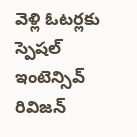వెళ్లి ఓటర్లకు స్పెషల్ ఇంటెన్సివ్ రివిజన్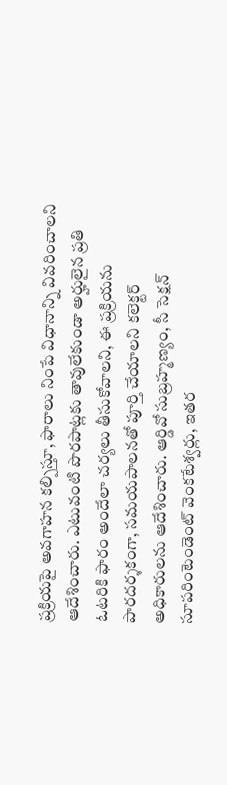ప్రక్రియపై అవగాహన కల్పిస్తూ, ఫారాలు నింపే విధానాన్ని వివరించాలని ఆదేశించారు. ఎటువంటి పొరపాట్లకు తావులేకుండా అర్హులైన ప్రతి ఓటరికి ఫారం అందేలా చర్యలు తీసుకోవాలని, ఈ ప్రక్రియను పారదర్శకంగా, సమయపాలనతో పూర్తి చేయాలని కలెక్టర్ అధికారులను ఆదేశించారు. ఆర్డివో సుబ్రహ్మణ్యం, సీ సెక్షన్ సూపరింటెండెంట్ వెంకటేశ్వర్లు, ఇతర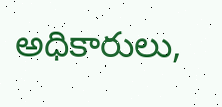అధికారులు,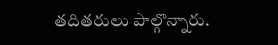తదితరులు పాల్గొన్నారు.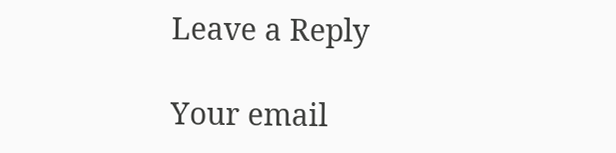Leave a Reply

Your email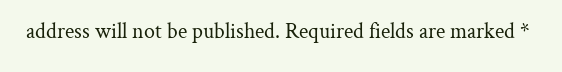address will not be published. Required fields are marked *